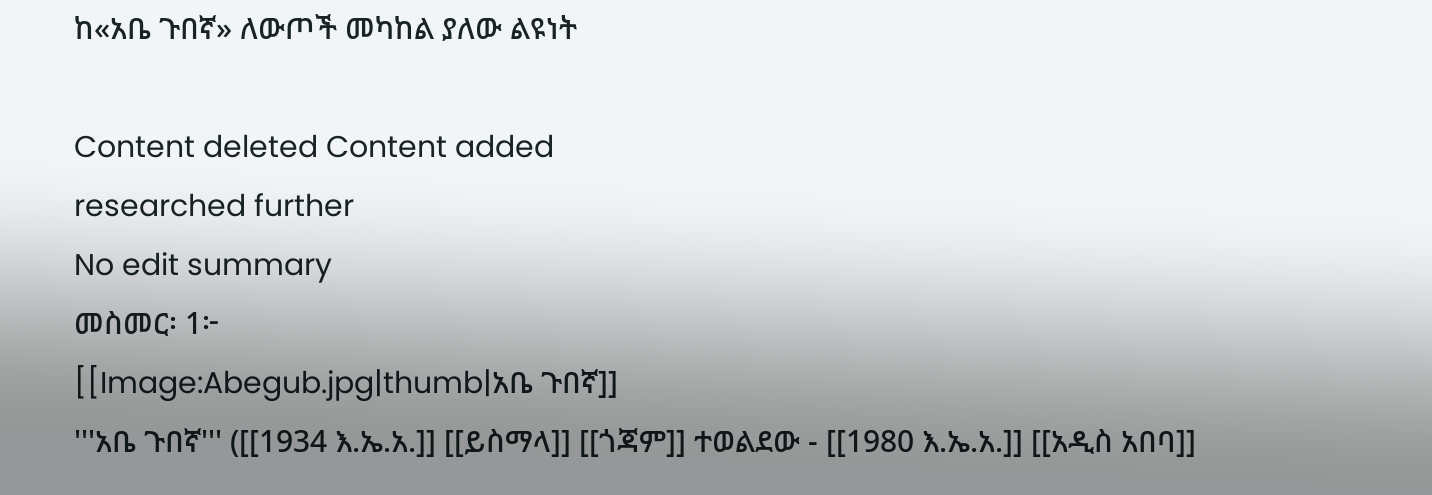ከ«አቤ ጉበኛ» ለውጦች መካከል ያለው ልዩነት

Content deleted Content added
researched further
No edit summary
መስመር፡ 1፦
[[Image:Abegub.jpg|thumb|አቤ ጉበኛ]]
'''አቤ ጉበኛ''' ([[1934 እ.ኤ.አ.]] [[ይስማላ]] [[ጎጃም]] ተወልደው - [[1980 እ.ኤ.አ.]] [[አዲስ አበባ]]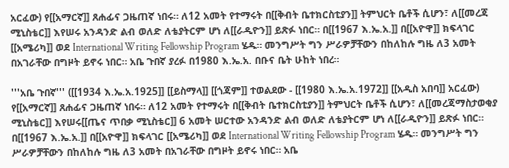አርፈው) የ[[አማርኛ]] ጸሐፊና ጋዜጠኛ ነበሩ። ለ12 አመት የተማሩት በ[[ቅብት ቤተክርስቲያን]] ትምህርት ቤቶች ሲሆን፣ ለ[[መረጃ ሚኒስቴር]] እየሠሩ አንዳንድ ልብ ወለድ ለቴያትርም ሆነ ለ[[ራዲዮን]] ይጽፉ ነበር። በ[[1967 እ.ኤ.አ.]] በ[[አዮዋ]] ክፍላገር [[አሜሪካ]] ወደ International Writing Fellowship Program ሄዱ። መንግሥት ግን ሥራዎቻቸውን በከለከሉ ግዜ ለ3 አመት በአገራቸው በግዞት ይኖሩ ነበር። አቤ ጉበኛ ያረፉ በ1980 እ.ኤ.አ. በቡና ቤት ሁከት ነበረ።

'''አቤ ጉበኛ''' ([[1934 እ.ኤ.አ.1925]] [[ይስማላ]] [[ጎጃም]] ተወልደው - [[1980 እ.ኤ.አ.1972]] [[አዲስ አበባ]] አርፈው) የ[[አማርኛ]] ጸሐፊና ጋዜጠኛ ነበሩ። ለ12 አመት የተማሩት በ[[ቅብት ቤተክርስቲያን]] ትምህርት ቤቶች ሲሆን፣ ለ[[መረጃማስታወቂያ ሚኒስቴር]] እየሠሩ[[ጤና ጥበቃ ሚኒስቴር]] 6 አመት ሠርተው አንዳንድ ልብ ወለድ ለቴያትርም ሆነ ለ[[ራዲዮን]] ይጽፉ ነበር። በ[[1967 እ.ኤ.አ.]] በ[[አዮዋ]] ክፍላገር [[አሜሪካ]] ወደ International Writing Fellowship Program ሄዱ። መንግሥት ግን ሥራዎቻቸውን በከለከሉ ግዜ ለ3 አመት በአገራቸው በግዞት ይኖሩ ነበር። አቤ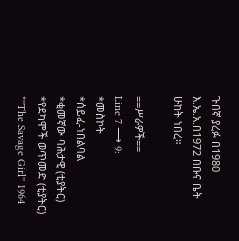ጉበኛ ያረፉ በ1980 እ.ኤ.አ.በ1972 በቡና ቤት ሁከት ነበረ።

==ሥራዎች==
Line 7 ⟶ 9:
*መስኮት
*ሰይፈ-ነበልባል
*ቂመኛው ባሕታዊ (ቲያትር)
*የደካሞች ወጥመድ (ቲያትር)
*''The Savage Girl'' 1964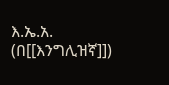እ.ኤ.አ. (በ[[እንግሊዝኛ]])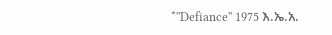*''Defiance'' 1975 እ.ኤ.አ.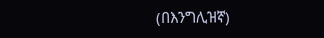(በእንግሊዝኛ)